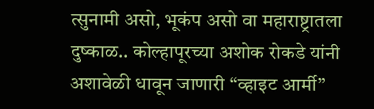त्सुनामी असो, भूकंप असो वा महाराष्ट्रातला दुष्काळ.. कोल्हापूरच्या अशोक रोकडे यांनी अशावेळी धावून जाणारी “व्हाइट आर्मी”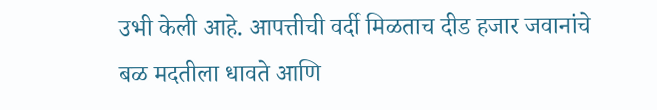उभी केली आहे. आपत्तीची वर्दी मिळताच दीड हजार जवानांचे बळ मदतीला धावते आणि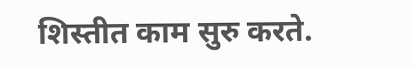शिस्तीत काम सुरु करते.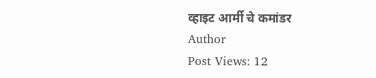व्हाइट आर्मी चे कमांडर
Author
Post Views: 12